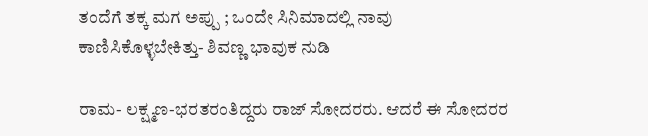ತಂದೆಗೆ ತಕ್ಕ ಮಗ ಅಪ್ಪು ; ಒಂದೇ ಸಿನಿಮಾದಲ್ಲಿ ನಾವು ಕಾಣಿಸಿಕೊಳ್ಳಬೇಕಿತ್ತು- ಶಿವಣ್ಣ ಭಾವುಕ ನುಡಿ

ರಾಮ- ಲಕ್ಷ್ಮಣ-ಭರತರಂತಿದ್ದರು ರಾಜ್ ಸೋದರರು. ಆದರೆ ಈ ಸೋದರರ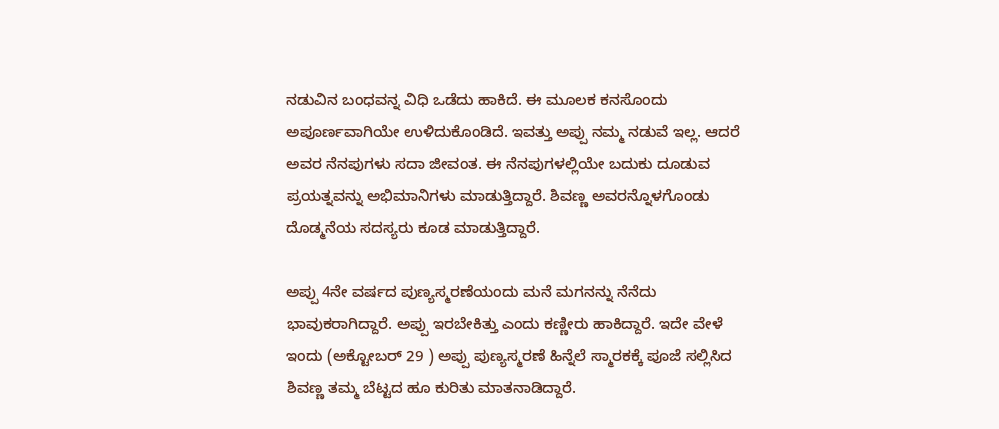ನಡುವಿನ ಬಂಧವನ್ನ ವಿಧಿ ಒಡೆದು ಹಾಕಿದೆ. ಈ ಮೂಲಕ ಕನಸೊಂದು ಅಪೂರ್ಣವಾಗಿಯೇ ಉಳಿದುಕೊಂಡಿದೆ. ಇವತ್ತು ಅಪ್ಪು ನಮ್ಮ ನಡುವೆ ಇಲ್ಲ. ಆದರೆ ಅವರ ನೆನಪುಗಳು ಸದಾ ಜೀವಂತ. ಈ ನೆನಪುಗಳಲ್ಲಿಯೇ ಬದುಕು ದೂಡುವ ಪ್ರಯತ್ನವನ್ನು ಅಭಿಮಾನಿಗಳು ಮಾಡುತ್ತಿದ್ದಾರೆ. ಶಿವಣ್ಣ ಅವರನ್ನೊಳಗೊಂಡು ದೊಡ್ಮನೆಯ ಸದಸ್ಯರು ಕೂಡ ಮಾಡುತ್ತಿದ್ದಾರೆ.

ಅಪ್ಪು 4ನೇ ವರ್ಷದ ಪುಣ್ಯಸ್ಮರಣೆಯಂದು ಮನೆ ಮಗನನ್ನು ನೆನೆದು ಭಾವುಕರಾಗಿದ್ದಾರೆ. ಅಪ್ಪು ಇರಬೇಕಿತ್ತು ಎಂದು ಕಣ್ಣೀರು ಹಾಕಿದ್ದಾರೆ. ಇದೇ ವೇಳೆ ಇಂದು (ಅಕ್ಟೋಬರ್ 29 ) ಅಪ್ಪು ಪುಣ್ಯಸ್ಮರಣೆ ಹಿನ್ನೆಲೆ ಸ್ಮಾರಕಕ್ಕೆ ಪೂಜೆ ಸಲ್ಲಿಸಿದ ಶಿವಣ್ಣ ತಮ್ಮ ಬೆಟ್ಟದ ಹೂ ಕುರಿತು ಮಾತನಾಡಿದ್ದಾರೆ.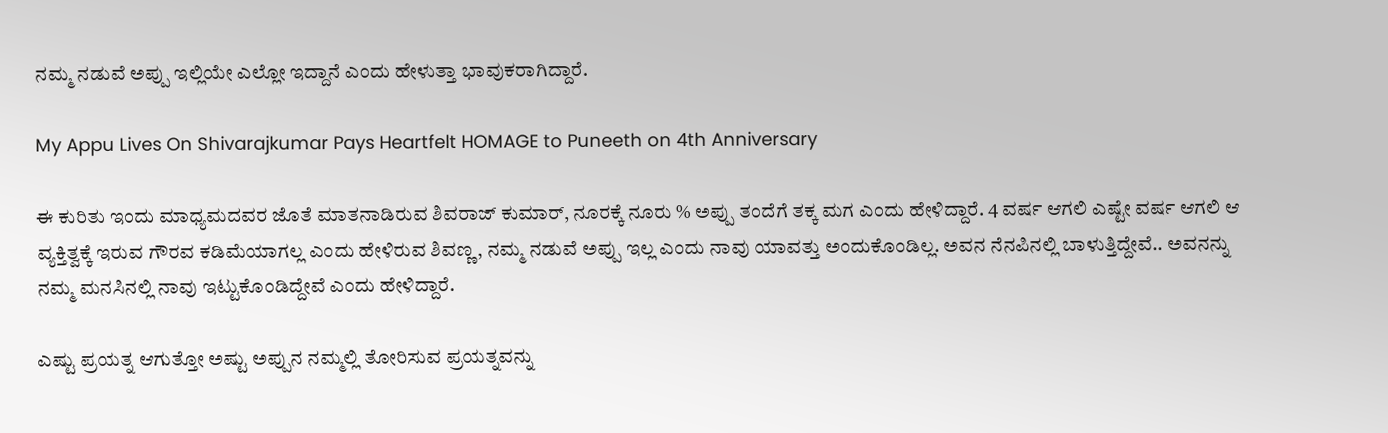ನಮ್ಮ ನಡುವೆ ಅಪ್ಪು ಇಲ್ಲಿಯೇ ಎಲ್ಲೋ ಇದ್ದಾನೆ ಎಂದು ಹೇಳುತ್ತಾ ಭಾವುಕರಾಗಿದ್ದಾರೆ.

My Appu Lives On Shivarajkumar Pays Heartfelt HOMAGE to Puneeth on 4th Anniversary

ಈ ಕುರಿತು ಇಂದು ಮಾಧ್ಯಮದವರ ಜೊತೆ ಮಾತನಾಡಿರುವ ಶಿವರಾಜ್ ಕುಮಾರ್, ನೂರಕ್ಕೆ ನೂರು % ಅಪ್ಪು ತಂದೆಗೆ ತಕ್ಕ ಮಗ ಎಂದು ಹೇಳಿದ್ದಾರೆ. 4 ವರ್ಷ ಆಗಲಿ ಎಷ್ಟೇ ವರ್ಷ ಆಗಲಿ ಆ ವ್ಯಕ್ತಿತ್ವಕ್ಕೆ ಇರುವ ಗೌರವ ಕಡಿಮೆಯಾಗಲ್ಲ ಎಂದು ಹೇಳಿರುವ ಶಿವಣ್ಣ, ನಮ್ಮ ನಡುವೆ ಅಪ್ಪು ಇಲ್ಲ ಎಂದು ನಾವು ಯಾವತ್ತು ಅಂದುಕೊಂಡಿಲ್ಲ. ಅವನ ನೆನಪಿನಲ್ಲಿ ಬಾಳುತ್ತಿದ್ದೇವೆ.. ಅವನನ್ನು ನಮ್ಮ ಮನಸಿನಲ್ಲಿ ನಾವು ಇಟ್ಟುಕೊಂಡಿದ್ದೇವೆ ಎಂದು ಹೇಳಿದ್ದಾರೆ.

ಎಷ್ಟು ಪ್ರಯತ್ನ ಆಗುತ್ತೋ ಅಷ್ಟು ಅಪ್ಪುನ ನಮ್ಮಲ್ಲಿ ತೋರಿಸುವ ಪ್ರಯತ್ನವನ್ನು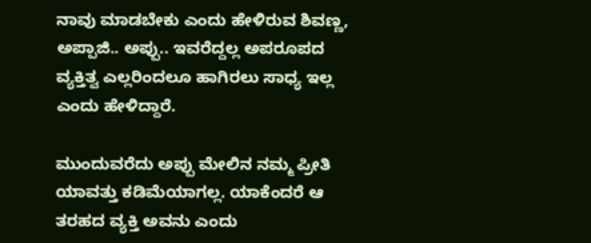ನಾವು ಮಾಡಬೇಕು ಎಂದು ಹೇಳಿರುವ ಶಿವಣ್ಣ, ಅಪ್ಪಾಜಿ.. ಅಪ್ಪು.. ಇವರೆದ್ದಲ್ಲ ಅಪರೂಪದ ವ್ಯಕ್ತಿತ್ವ ಎಲ್ಲರಿಂದಲೂ ಹಾಗಿರಲು ಸಾಧ್ಯ ಇಲ್ಲ ಎಂದು ಹೇಳಿದ್ದಾರೆ.

ಮುಂದುವರೆದು ಅಪ್ಪು ಮೇಲಿನ ನಮ್ಮ ಪ್ರೀತಿ ಯಾವತ್ತು ಕಡಿಮೆಯಾಗಲ್ಲ. ಯಾಕೆಂದರೆ ಆ ತರಹದ ವ್ಯಕ್ತಿ ಅವನು ಎಂದು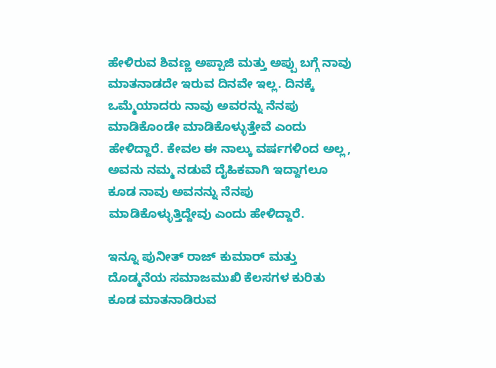ಹೇಳಿರುವ ಶಿವಣ್ಣ ಅಪ್ಪಾಜಿ ಮತ್ತು ಅಪ್ಪು ಬಗ್ಗೆ ನಾವು ಮಾತನಾಡದೇ ಇರುವ ದಿನವೇ ಇಲ್ಲ. ದಿನಕ್ಕೆ ಒಮ್ಮೆಯಾದರು ನಾವು ಅವರನ್ನು ನೆನಪು ಮಾಡಿಕೊಂಡೇ ಮಾಡಿಕೊಳ್ಳುತ್ತೇವೆ ಎಂದು ಹೇಳಿದ್ದಾರೆ. ಕೇವಲ ಈ ನಾಲ್ಕು ವರ್ಷಗಳಿಂದ ಅಲ್ಲ, ಅವನು ನಮ್ಮ ನಡುವೆ ದೈಹಿಕವಾಗಿ ಇದ್ದಾಗಲೂ ಕೂಡ ನಾವು ಅವನನ್ನು ನೆನಪು ಮಾಡಿಕೊಳ್ಳುತ್ತಿದ್ದೇವು ಎಂದು ಹೇಳಿದ್ದಾರೆ.

ಇನ್ನೂ ಪುನೀತ್ ರಾಜ್ ಕುಮಾರ್ ಮತ್ತು ದೊಡ್ಮನೆಯ ಸಮಾಜಮುಖಿ ಕೆಲಸಗಳ ಕುರಿತು ಕೂಡ ಮಾತನಾಡಿರುವ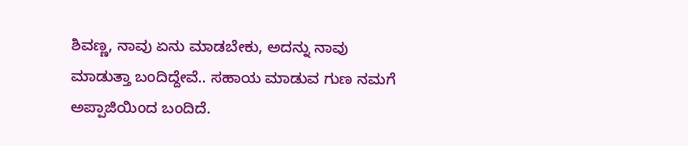ಶಿವಣ್ಣ, ನಾವು ಏನು ಮಾಡಬೇಕು, ಅದನ್ನು ನಾವು ಮಾಡುತ್ತಾ ಬಂದಿದ್ದೇವೆ.. ಸಹಾಯ ಮಾಡುವ ಗುಣ ನಮಗೆ ಅಪ್ಪಾಜಿಯಿಂದ ಬಂದಿದೆ.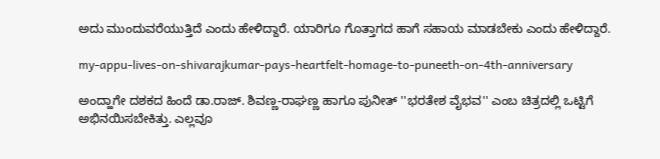ಅದು ಮುಂದುವರೆಯುತ್ತಿದೆ ಎಂದು ಹೇಳಿದ್ದಾರೆ. ಯಾರಿಗೂ ಗೊತ್ತಾಗದ ಹಾಗೆ ಸಹಾಯ ಮಾಡಬೇಕು ಎಂದು ಹೇಳಿದ್ದಾರೆ.

my-appu-lives-on-shivarajkumar-pays-heartfelt-homage-to-puneeth-on-4th-anniversary

ಅಂದ್ಹಾಗೇ ದಶಕದ ಹಿಂದೆ ಡಾ.ರಾಜ್. ಶಿವಣ್ಣ-ರಾಘಣ್ಣ ಹಾಗೂ ಪುನೀತ್ ''ಭರತೇಶ ವೈಭವ'' ಎಂಬ ಚಿತ್ರದಲ್ಲಿ ಒಟ್ಟಿಗೆ ಅಭಿನಯಿಸಬೇಕಿತ್ತು. ಎಲ್ಲವೂ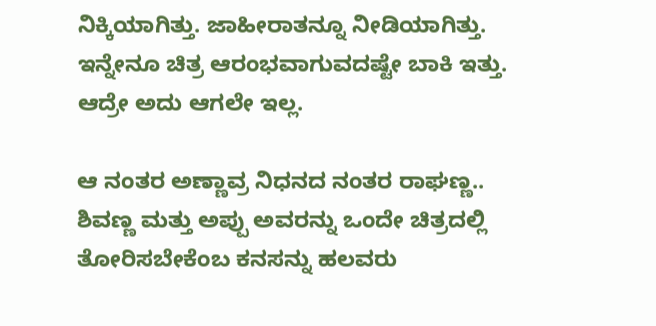ನಿಕ್ಕಿಯಾಗಿತ್ತು. ಜಾಹೀರಾತನ್ನೂ ನೀಡಿಯಾಗಿತ್ತು. ಇನ್ನೇನೂ ಚಿತ್ರ ಆರಂಭವಾಗುವದಷ್ಟೇ ಬಾಕಿ ಇತ್ತು. ಆದ್ರೇ ಅದು ಆಗಲೇ ಇಲ್ಲ.

ಆ ನಂತರ ಅಣ್ಣಾವ್ರ ನಿಧನದ ನಂತರ ರಾಘಣ್ಣ.. ಶಿವಣ್ಣ ಮತ್ತು ಅಪ್ಪು ಅವರನ್ನು ಒಂದೇ ಚಿತ್ರದಲ್ಲಿ ತೋರಿಸಬೇಕೆಂಬ ಕನಸನ್ನು ಹಲವರು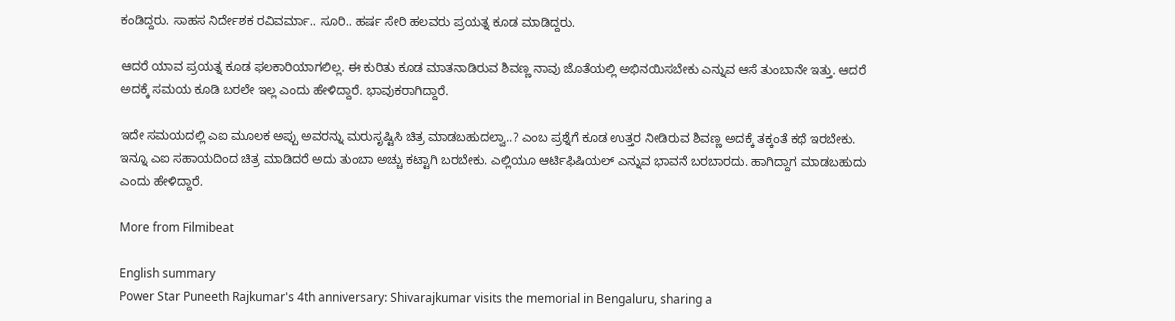ಕಂಡಿದ್ದರು. ಸಾಹಸ ನಿರ್ದೇಶಕ ರವಿವರ್ಮಾ.. ಸೂರಿ.. ಹರ್ಷ ಸೇರಿ ಹಲವರು ಪ್ರಯತ್ನ ಕೂಡ ಮಾಡಿದ್ದರು.

ಆದರೆ ಯಾವ ಪ್ರಯತ್ನ ಕೂಡ ಫಲಕಾರಿಯಾಗಲಿಲ್ಲ. ಈ ಕುರಿತು ಕೂಡ ಮಾತನಾಡಿರುವ ಶಿವಣ್ಣ ನಾವು ಜೊತೆಯಲ್ಲಿ ಅಭಿನಯಿಸಬೇಕು ಎನ್ನುವ ಆಸೆ ತುಂಬಾನೇ ಇತ್ತು. ಆದರೆ ಅದಕ್ಕೆ ಸಮಯ ಕೂಡಿ ಬರಲೇ ಇಲ್ಲ ಎಂದು ಹೇಳಿದ್ದಾರೆ. ಭಾವುಕರಾಗಿದ್ದಾರೆ.

ಇದೇ ಸಮಯದಲ್ಲಿ ಎಐ ಮೂಲಕ ಅಪ್ಪು ಅವರನ್ನು ಮರುಸೃಷ್ಟಿಸಿ ಚಿತ್ರ ಮಾಡಬಹುದಲ್ವಾ..? ಎಂಬ ಪ್ರಶ್ನೆಗೆ ಕೂಡ ಉತ್ತರ ನೀಡಿರುವ ಶಿವಣ್ಣ ಅದಕ್ಕೆ ತಕ್ಕಂತೆ ಕಥೆ ಇರಬೇಕು. ಇನ್ನೂ ಎಐ ಸಹಾಯದಿಂದ ಚಿತ್ರ ಮಾಡಿದರೆ ಅದು ತುಂಬಾ ಅಚ್ಚು ಕಟ್ಟಾಗಿ ಬರಬೇಕು. ಎಲ್ಲಿಯೂ ಆರ್ಟಿಫಿಷಿಯಲ್ ಎನ್ನುವ ಭಾವನೆ ಬರಬಾರದು. ಹಾಗಿದ್ದಾಗ ಮಾಡಬಹುದು ಎಂದು ಹೇಳಿದ್ದಾರೆ.

More from Filmibeat

English summary
Power Star Puneeth Rajkumar's 4th anniversary: Shivarajkumar visits the memorial in Bengaluru, sharing a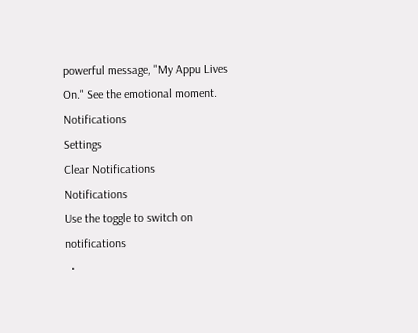powerful message, "My Appu Lives On." See the emotional moment.
Notifications
Settings
Clear Notifications
Notifications
Use the toggle to switch on notifications
  •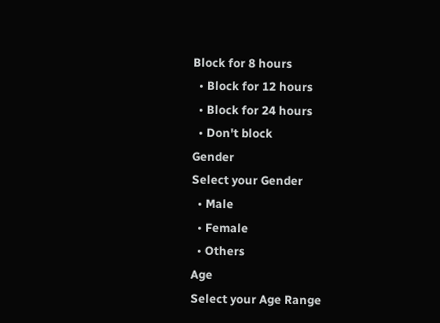Block for 8 hours
  • Block for 12 hours
  • Block for 24 hours
  • Don't block
Gender
Select your Gender
  • Male
  • Female
  • Others
Age
Select your Age Range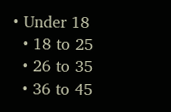• Under 18
  • 18 to 25
  • 26 to 35
  • 36 to 45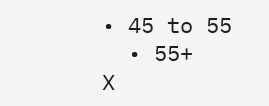• 45 to 55
  • 55+
X